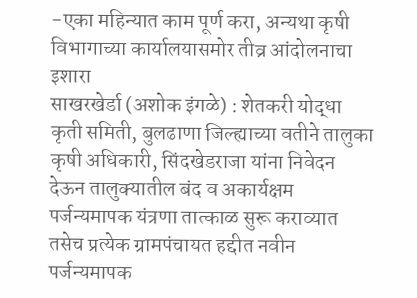-एका महिन्यात काम पूर्ण करा, अन्यथा कृषी विभागाच्या कार्यालयासमोर तीव्र आंदोलनाचा इशारा
साखरखेर्डा (अशोक इंगळे) : शेतकरी योद्धा कृती समिती, बुलढाणा जिल्ह्याच्या वतीने तालुका कृषी अधिकारी, सिंदखेडराजा यांना निवेदन देऊन तालुक्यातील बंद व अकार्यक्षम पर्जन्यमापक यंत्रणा तात्काळ सुरू कराव्यात तसेच प्रत्येक ग्रामपंचायत हद्दीत नवीन पर्जन्यमापक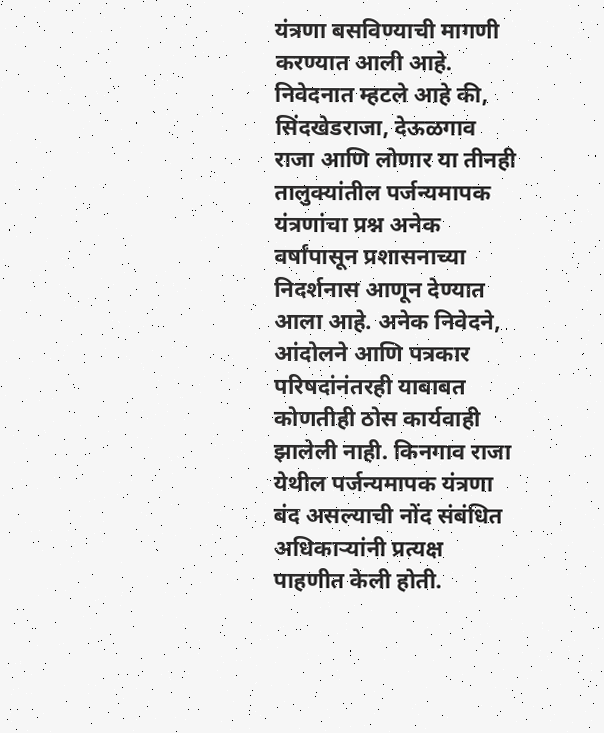यंत्रणा बसविण्याची मागणी करण्यात आली आहे.
निवेदनात म्हटले आहे की, सिंदखेडराजा, देऊळगाव राजा आणि लोणार या तीनही तालुक्यांतील पर्जन्यमापक यंत्रणांचा प्रश्न अनेक वर्षांपासून प्रशासनाच्या निदर्शनास आणून देण्यात आला आहे. अनेक निवेदने, आंदोलने आणि पत्रकार परिषदांनंतरही याबाबत कोणतीही ठोस कार्यवाही झालेली नाही. किनगाव राजा येथील पर्जन्यमापक यंत्रणा बंद असल्याची नोंद संबंधित अधिकाऱ्यांनी प्रत्यक्ष पाहणीत केली होती.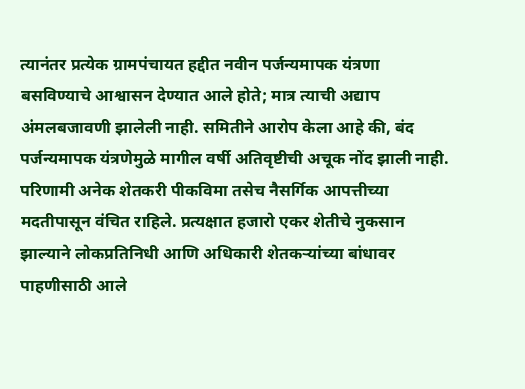त्यानंतर प्रत्येक ग्रामपंचायत हद्दीत नवीन पर्जन्यमापक यंत्रणा बसविण्याचे आश्वासन देण्यात आले होते; मात्र त्याची अद्याप अंमलबजावणी झालेली नाही. समितीने आरोप केला आहे की, बंद पर्जन्यमापक यंत्रणेमुळे मागील वर्षी अतिवृष्टीची अचूक नोंद झाली नाही. परिणामी अनेक शेतकरी पीकविमा तसेच नैसर्गिक आपत्तीच्या मदतीपासून वंचित राहिले. प्रत्यक्षात हजारो एकर शेतीचे नुकसान झाल्याने लोकप्रतिनिधी आणि अधिकारी शेतकऱ्यांच्या बांधावर पाहणीसाठी आले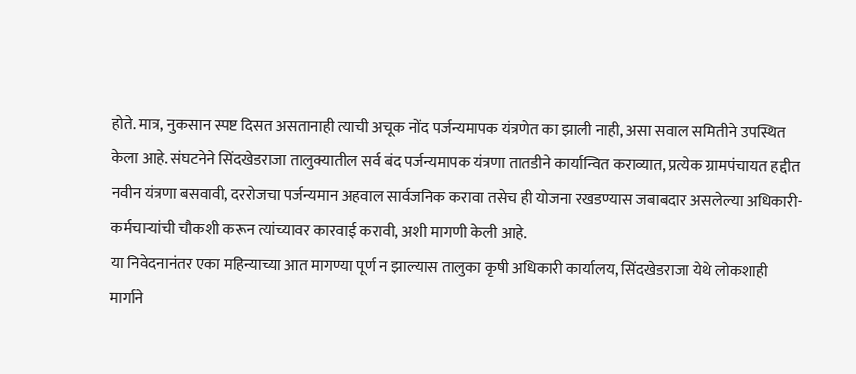होते. मात्र, नुकसान स्पष्ट दिसत असतानाही त्याची अचूक नोंद पर्जन्यमापक यंत्रणेत का झाली नाही, असा सवाल समितीने उपस्थित केला आहे. संघटनेने सिंदखेडराजा तालुक्यातील सर्व बंद पर्जन्यमापक यंत्रणा तातडीने कार्यान्वित कराव्यात, प्रत्येक ग्रामपंचायत हद्दीत नवीन यंत्रणा बसवावी, दररोजचा पर्जन्यमान अहवाल सार्वजनिक करावा तसेच ही योजना रखडण्यास जबाबदार असलेल्या अधिकारी-कर्मचाऱ्यांची चौकशी करून त्यांच्यावर कारवाई करावी, अशी मागणी केली आहे.
या निवेदनानंतर एका महिन्याच्या आत मागण्या पूर्ण न झाल्यास तालुका कृषी अधिकारी कार्यालय, सिंदखेडराजा येथे लोकशाही मार्गाने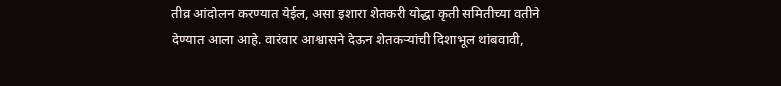तीव्र आंदोलन करण्यात येईल, असा इशारा शेतकरी योद्धा कृती समितीच्या वतीने देण्यात आला आहे. वारंवार आश्वासने देऊन शेतकऱ्यांची दिशाभूल थांबवावी,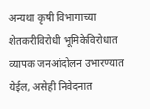अन्यथा कृषी विभागाच्या शेतकरीविरोधी भूमिकेविरोधात व्यापक जनआंदोलन उभारण्यात येईल, असेही निवेदनात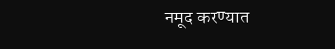नमूद करण्यात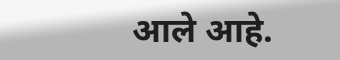आले आहे.